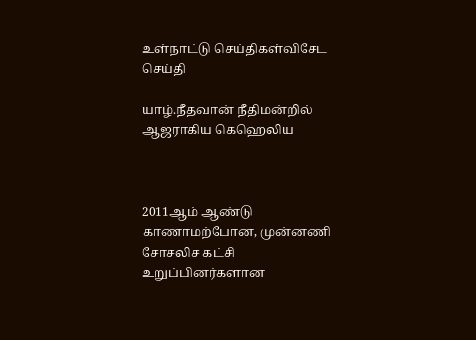உள்நாட்டு செய்திகள்விசேட செய்தி

யாழ்.நீதவான் நீதிமன்றில் ஆஜராகிய கெஹெலிய



2011ஆம் ஆண்டு காணாமற்போன, முன்னணி சோசலிச கட்சி உறுப்பினர்களான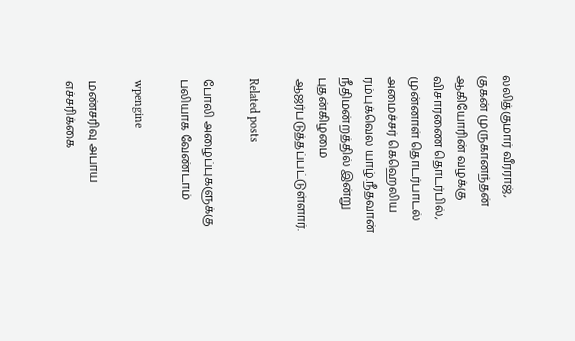லலித்குமார் வீரராஜ், குகன் முருகானந்தன் ஆகியோரின் வழக்கு விசாரணை தொடர்பில், முன்னாள் தொடர்பாடல் அமைச்சர் கெஹெலிய ரம்புக்வெல யாழ்.நீதவான் நீதிமன்றத்தில் இன்று புதன்கிழமை ஆஜர்படுத்தப்பட்டுள்ளார்.

Related posts

போலி அழைப்புகளுக்கு பலியாக வேண்டாம்

wpengine

மண்சரிவு அபாய எச்சரிக்கை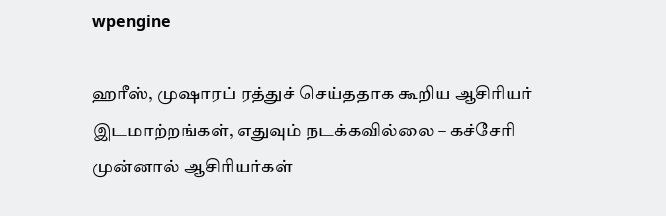wpengine

ஹரீஸ், முஷாரப் ரத்துச் செய்ததாக கூறிய ஆசிரியர் இடமாற்றங்கள், எதுவும் நடக்கவில்லை – கச்சேரி முன்னால் ஆசிரியர்கள்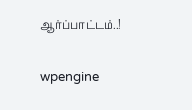ஆர்ப்பாட்டம்..!

wpengine